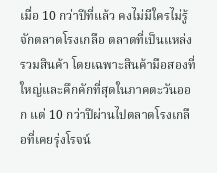เมื่อ 10 กว่าปีที่แล้ว คงไม่มีใครไม่รู้จักตลาดโรงเกลือ ตลาดที่เป็นแหล่งรวมสินค้า โดยเฉพาะสินค้ามือสองที่ใหญ่และคึกคักที่สุดในภาคตะวันออก แต่ 10 กว่าปีผ่านไปตลาดโรงเกลือที่เคยรุ่งโรจน์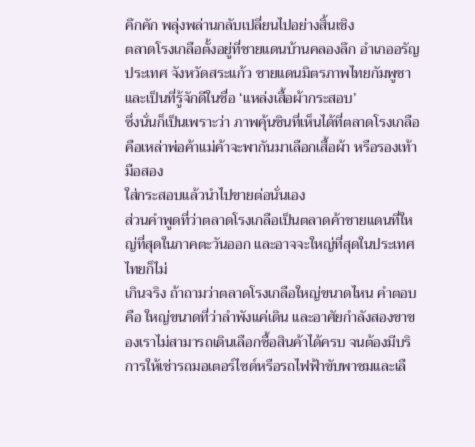คึกคัก พลุ่งพล่านกลับเปลี่ยนไปอย่างสิ้นเชิง
ตลาดโรงเกลือตั้งอยู่ที่ชายแดนบ้านคลองลึก อําเภออรัญประเทศ จังหวัดสระแก้ว ชายแดนมิตรภาพไทยกัมพูชา และเป็นที่รู้จักดีในชื่อ ‘แหล่งเสื้อผ้ากระสอบ’
ซึ่งนั่นก็เป็นเพราะว่า ภาพคุ้นชินที่เห็นได้ที่ตลาดโรงเกลือคือเหล่าพ่อค้าแม่ค้าจะพากันมาเลือกเสื้อผ้า หรือรองเท้ามือสอง
ใส่กระสอบแล้วนำไปขายต่อนั่นเอง
ส่วนคำพูดที่ว่าตลาดโรงเกลือเป็นตลาดค้าชายแดนที่ใหญ่ที่สุดในภาคตะวันออก และอาจจะใหญ่ที่สุดในประเทศไทยก็ไม่
เกินจริง ถ้าถามว่าตลาดโรงเกลือใหญ่ขนาดไหน คำตอบคือ ใหญ่ขนาดที่ว่าลำพังแค่เดิน และอาศัยกำลังสองขาของเราไม่สามารถเดินเลือกซื้อสินค้าได้ครบ จนต้องมีบริการให้เช่ารถมอเตอร์ไซด์หรือรถไฟฟ้าขับพาชมและเลื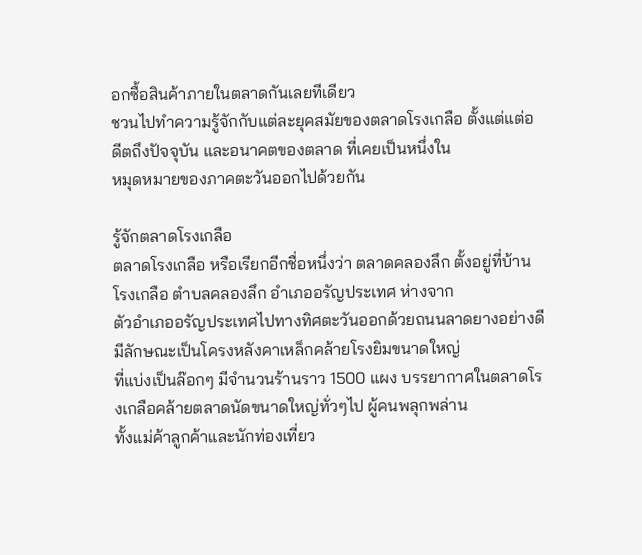อกซื้อสินค้าภายในตลาดกันเลยทีเดียว
ชวนไปทำความรู้จักกับแต่ละยุคสมัยของตลาดโรงเกลือ ตั้งแต่แต่อดีตถึงปัจจุบัน และอนาคตของตลาด ที่เคยเป็นหนึ่งใน
หมุดหมายของภาคตะวันออกไปด้วยกัน

รู้จักตลาดโรงเกลือ
ตลาดโรงเกลือ หรือเรียกอีกชื่อหนึ่งว่า ตลาดคลองลึก ตั้งอยู่ที่บ้านโรงเกลือ ตำบลคลองลึก อำเภออรัญประเทศ ห่างจาก
ตัวอำเภออรัญประเทศไปทางทิศตะวันออกด้วยถนนลาดยางอย่างดี มีลักษณะเป็นโครงหลังคาเหล็กคล้ายโรงยิมขนาดใหญ่
ที่แบ่งเป็นล๊อกๆ มีจำนวนร้านราว 1500 แผง บรรยากาศในตลาดโรงเกลือคล้ายตลาดนัดขนาดใหญ่ทั่วๆไป ผู้คนพลุกพล่าน
ทั้งแม่ค้าลูกค้าและนักท่องเที่ยว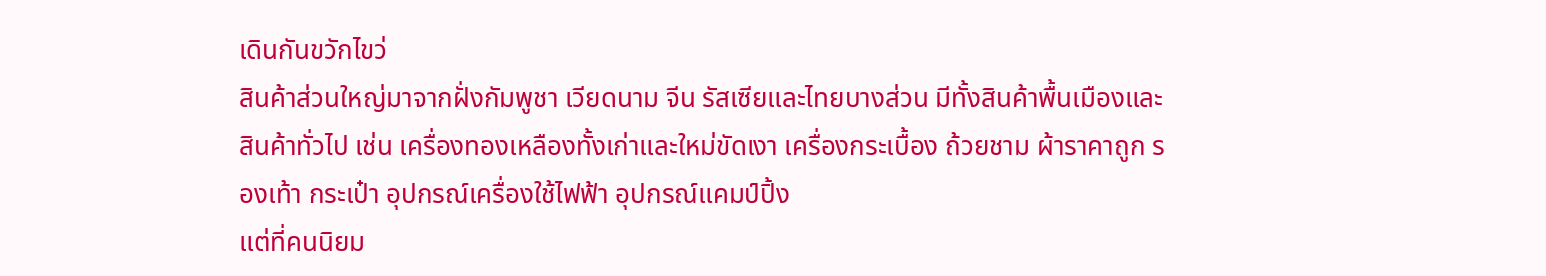เดินกันขวักไขว่
สินค้าส่วนใหญ่มาจากฝั่งกัมพูชา เวียดนาม จีน รัสเซียและไทยบางส่วน มีทั้งสินค้าพื้นเมืองและสินค้าทั่วไป เช่น เครื่องทองเหลืองทั้งเก่าและใหม่ขัดเงา เครื่องกระเบื้อง ถ้วยชาม ผ้าราคาถูก รองเท้า กระเป๋า อุปกรณ์เครื่องใช้ไฟฟ้า อุปกรณ์แคมป์ปิ้ง
แต่ที่คนนิยม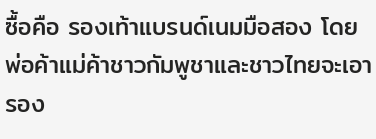ซื้อคือ รองเท้าแบรนด์เนมมือสอง โดยพ่อค้าแม่ค้าชาวกัมพูชาและชาวไทยจะเอารอง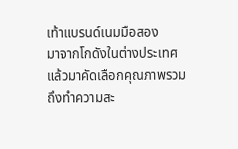เท้าแบรนด์เนมมือสอง
มาจากโกดังในต่างประเทศแล้วมาคัดเลือกคุณภาพรวมถึงทำความสะ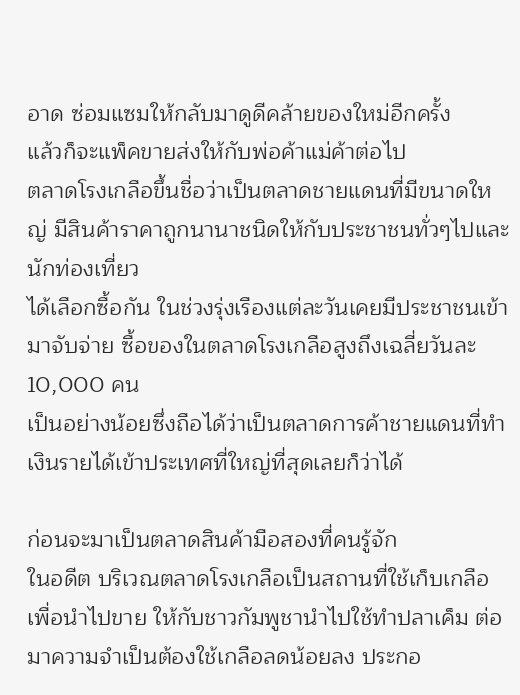อาด ซ่อมแซมให้กลับมาดูดีคล้ายของใหม่อีกครั้ง
แล้วก็จะแพ็คขายส่งให้กับพ่อค้าแม่ค้าต่อไป
ตลาดโรงเกลือขึ้นชื่อว่าเป็นตลาดชายแดนที่มีขนาดใหญ่ มีสินค้าราคาถูกนานาชนิดให้กับประชาชนทั่วๆไปและนักท่องเที่ยว
ได้เลือกซื้อกัน ในช่วงรุ่งเรืองแต่ละวันเคยมีประชาชนเข้ามาจับจ่าย ซื้อของในตลาดโรงเกลือสูงถึงเฉลี่ยวันละ 10,000 คน
เป็นอย่างน้อยซึ่งถือได้ว่าเป็นตลาดการค้าชายแดนที่ทำเงินรายได้เข้าประเทศที่ใหญ่ที่สุดเลยก็ว่าได้

ก่อนจะมาเป็นตลาดสินค้ามือสองที่คนรู้จัก
ในอดีต บริเวณตลาดโรงเกลือเป็นสถานที่ใช้เก็บเกลือเพื่อนำไปขาย ให้กับชาวกัมพูชานำไปใช้ทำปลาเค็ม ต่อมาความจำเป็นต้องใช้เกลือลดน้อยลง ประกอ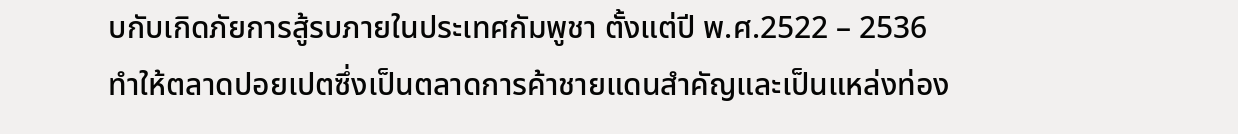บกับเกิดภัยการสู้รบภายในประเทศกัมพูชา ตั้งแต่ปี พ.ศ.2522 – 2536
ทำให้ตลาดปอยเปตซึ่งเป็นตลาดการค้าชายแดนสำคัญและเป็นแหล่งท่อง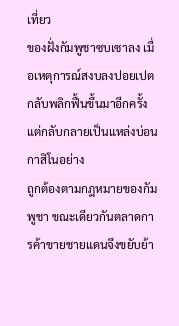เที่ยว
ของฝั่งกัมพูชาซบเซาลง เมื่อเหตุการณ์สงบลงปอยเปตกลับพลิกฟื้นขึ้นมาอีกครั้งแต่กลับกลายเป็นแหล่งบ่อนกาสิโนอย่าง
ถูกต้องตามกฎหมายของกัมพูชา ขณะเดียวกันตลาดการค้าขายชายแดนจึงขยับย้า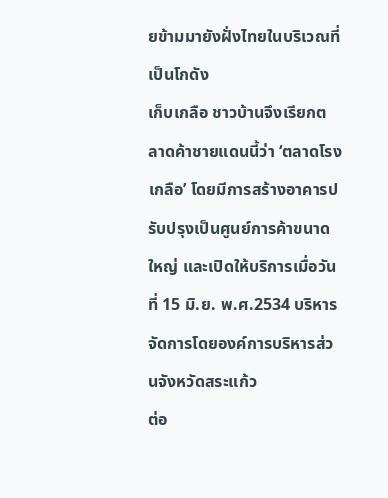ยข้ามมายังฝั่งไทยในบริเวณที่เป็นโกดัง
เก็บเกลือ ชาวบ้านจึงเรียกตลาดค้าชายแดนนี้ว่า ‘ตลาดโรงเกลือ’ โดยมีการสร้างอาคารปรับปรุงเป็นศูนย์การค้าขนาดใหญ่ และเปิดให้บริการเมื่อวันที่ 15 มิ.ย. พ.ศ.2534 บริหารจัดการโดยองค์การบริหารส่วนจังหวัดสระแก้ว
ต่อ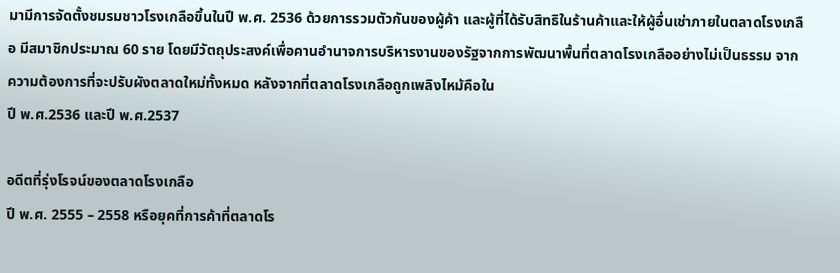มามีการจัดตั้งชมรมชาวโรงเกลือขึ้นในปี พ.ศ. 2536 ด้วยการรวมตัวกันของผู้ค้า และผู้ที่ได้รับสิทธิในร้านค้าและให้ผู้อื่นเช่าภายในตลาดโรงเกลือ มีสมาชิกประมาณ 60 ราย โดยมีวัตถุประสงค์เพื่อคานอำนาจการบริหารงานของรัฐจากการพัฒนาพื้นที่ตลาดโรงเกลืออย่างไม่เป็นธรรม จากความต้องการที่จะปรับผังตลาดใหม่ทั้งหมด หลังจากที่ตลาดโรงเกลือถูกเพลิงไหม้คือใน
ปี พ.ศ.2536 และปี พ.ศ.2537

อดีตที่รุ่งโรจน์ของตลาดโรงเกลือ
ปี พ.ศ. 2555 – 2558 หรือยุคที่การค้าที่ตลาดโร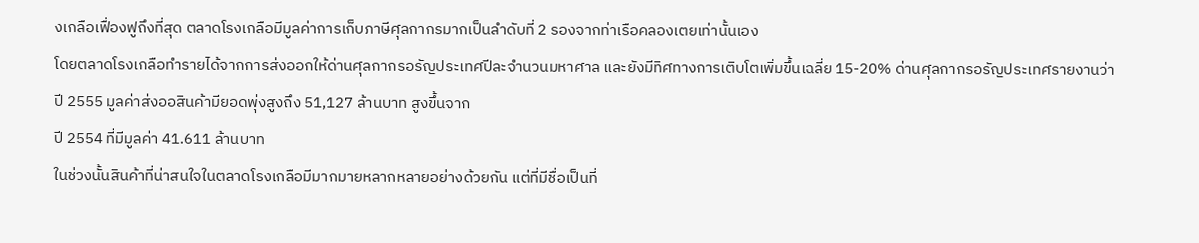งเกลือเฟื่องฟูถึงที่สุด ตลาดโรงเกลือมีมูลค่าการเก็บภาษีศุลกากรมากเป็นลำดับที่ 2 รองจากท่าเรือคลองเตยเท่านั้นเอง
โดยตลาดโรงเกลือทำรายได้จากการส่งออกให้ด่านศุลกากรอรัญประเทศปีละจำนวนมหาศาล และยังมีทิศทางการเติบโตเพิ่มขึ้นเฉลี่ย 15-20% ด่านศุลกากรอรัญประเทศรายงานว่า ปี 2555 มูลค่าส่งออสินค้ามียอดพุ่งสูงถึง 51,127 ล้านบาท สูงขึ้นจาก
ปี 2554 ที่มีมูลค่า 41.611 ล้านบาท
ในช่วงนั้นสินค้าที่น่าสนใจในตลาดโรงเกลือมีมากมายหลากหลายอย่างด้วยกัน แต่ที่มีชื่อเป็นที่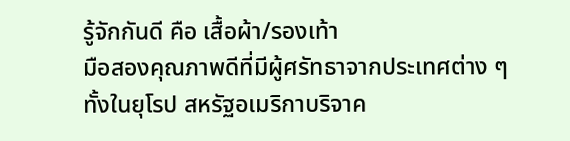รู้จักกันดี คือ เสื้อผ้า/รองเท้า
มือสองคุณภาพดีที่มีผู้ศรัทธาจากประเทศต่าง ๆ ทั้งในยุโรป สหรัฐอเมริกาบริจาค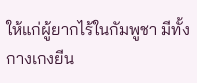ให้แก่ผู้ยากไร้ในกัมพูชา มีทั้งกางเกงยีน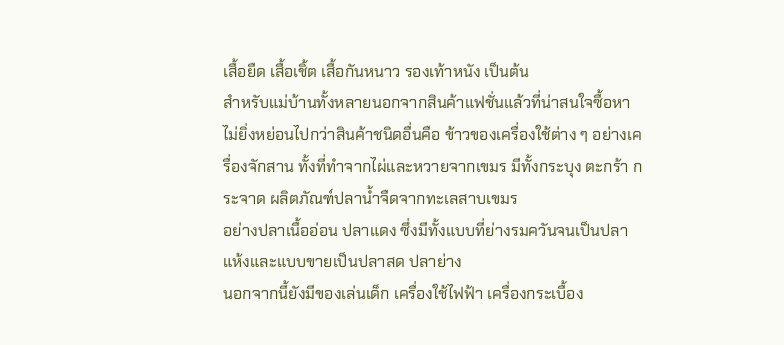เสื้อยืด เสื้อเชิ้ต เสื้อกันหนาว รองเท้าหนัง เป็นต้น
สำหรับแม่บ้านทั้งหลายนอกจากสินค้าแฟชั่นแล้วที่น่าสนใจซื้อหาไม่ยิ่งหย่อนไปกว่าสินค้าชนิดอื่นคือ ข้าวของเครื่องใช้ต่าง ๆ อย่างเครื่องจักสาน ทั้งที่ทำจากไผ่และหวายจากเขมร มีทั้งกระบุง ตะกร้า กระจาด ผลิตภัณฑ์ปลาน้ำจืดจากทะเลสาบเขมร
อย่างปลาเนื้ออ่อน ปลาแดง ซึ่งมีทั้งแบบที่ย่างรมควันจนเป็นปลาแห้งและแบบขายเป็นปลาสด ปลาย่าง
นอกจากนี้ยังมีของเล่นเด็ก เครื่องใช้ไฟฟ้า เครื่องกระเบื้อง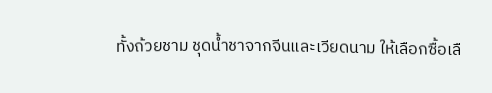ทั้งถ้วยชาม ชุดน้ำชาจากจีนและเวียดนาม ให้เลือกซื้อเลื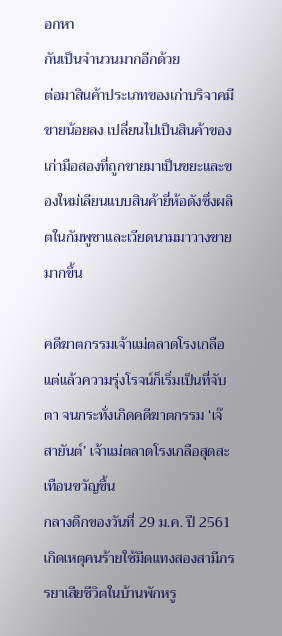อกหา
กันเป็นจำนวนมากอีกด้วย
ต่อมาสินค้าประเภทของเก่าบริจาคมีขายน้อยลง เปลี่ยนไปเป็นสินค้าของเก่ามือสองที่ถูกขายมาเป็นขยะและของใหม่เลียนแบบสินค้ายี่ห้อดังซึ่งผลิตในกัมพูชาและเวียดนามมาวางขายมากขึ้น

คดีฆาตกรรมเจ้าแม่ตลาดโรงเกลือ
แต่แล้วความรุ่งโรจน์ก็เริ่มเป็นที่จับตา จนกระทั่งเกิดคดีฆาตกรรม ‘เจ๊สายันต์’ เจ้าแม่ตลาดโรงเกลือสุดสะเทือนขวัญขึ้น
กลางดึกของวันที่ 29 ม.ค. ปี 2561 เกิดเหตุคนร้ายใช้มีดแทงสองสามีภรรยาเสียชีวิตในบ้านพักหรู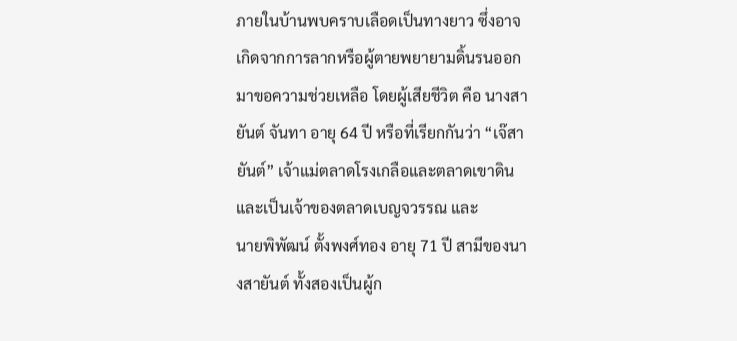ภายในบ้านพบคราบเลือดเป็นทางยาว ซึ่งอาจเกิดจากการลากหรือผู้ตายพยายามดิ้นรนออกมาขอความช่วยเหลือ โดยผู้เสียชีวิต คือ นางสายันต์ จันทา อายุ 64 ปี หรือที่เรียกกันว่า “เจ๊สายันต์” เจ้าแม่ตลาดโรงเกลือและตลาดเขาดิน และเป็นเจ้าของตลาดเบญจวรรณ และ
นายพิพัฒน์ ตั้งพงศ์ทอง อายุ 71 ปี สามีของนางสายันต์ ทั้งสองเป็นผู้ก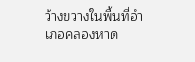ว้างขวางในพื้นที่อำเภอคลองหาด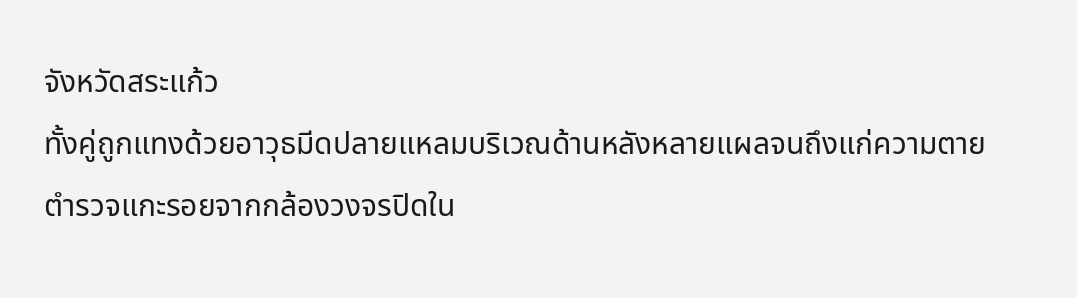จังหวัดสระแก้ว
ทั้งคู่ถูกแทงด้วยอาวุธมีดปลายแหลมบริเวณด้านหลังหลายแผลจนถึงแก่ความตาย ตำรวจแกะรอยจากกล้องวงจรปิดใน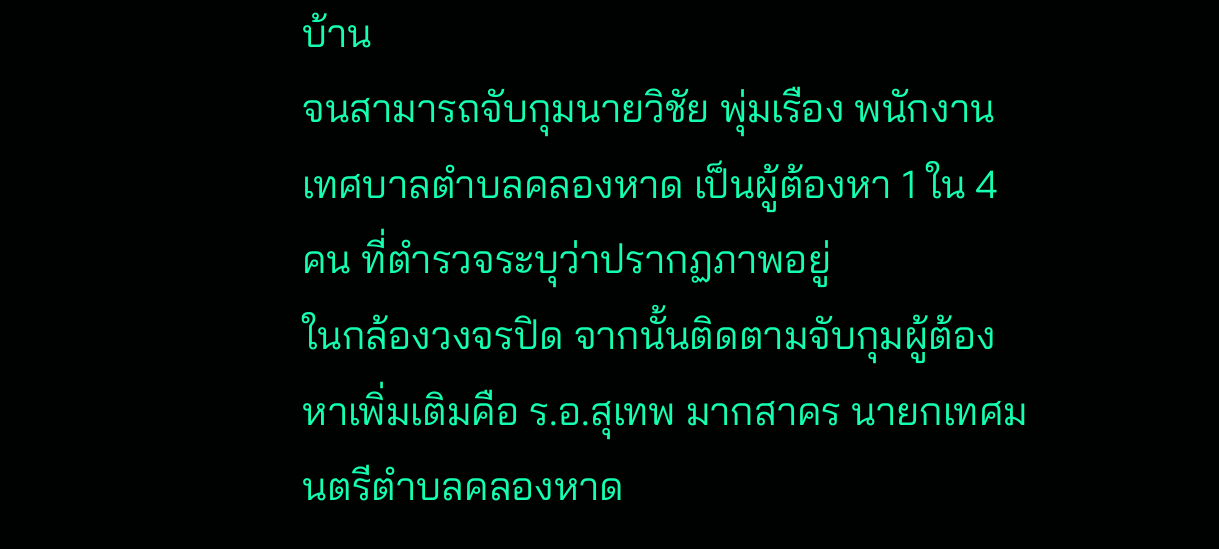บ้าน
จนสามารถจับกุมนายวิชัย พุ่มเรือง พนักงานเทศบาลตำบลคลองหาด เป็นผู้ต้องหา 1 ใน 4 คน ที่ตำรวจระบุว่าปรากฏภาพอยู่
ในกล้องวงจรปิด จากนั้นติดตามจับกุมผู้ต้องหาเพิ่มเติมคือ ร.อ.สุเทพ มากสาคร นายกเทศมนตรีตำบลคลองหาด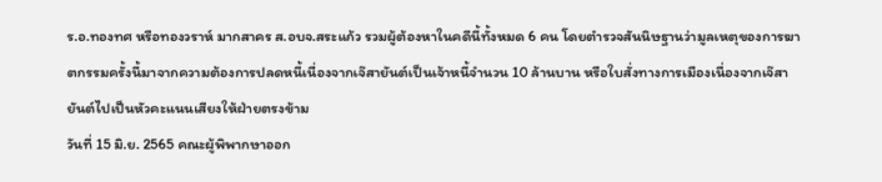ร.อ.ทองทศ หรือทองวราห์ มากสาคร ส.อบจ.สระแก้ว รวมผู้ต้องหาในคดีนี้ทั้งหมด 6 คน โดยตำรวจสันนิษฐานว่ามูลเหตุของการฆาตกรรมครั้งนี้มาจากความต้องการปลดหนี้เนื่องจากเจ๊สายันต์เป็นเจ้าหนี้จำนวน 10 ล้านบาน หรือใบสั่งทางการเมืองเนื่องจากเจ๊สายันต์ไปเป็นหัวคะแนนเสียงให้ฝ่ายตรงข้าม
วันที่ 15 มิ.ย. 2565 คณะผู้พิพากษาออก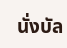นั่งบัล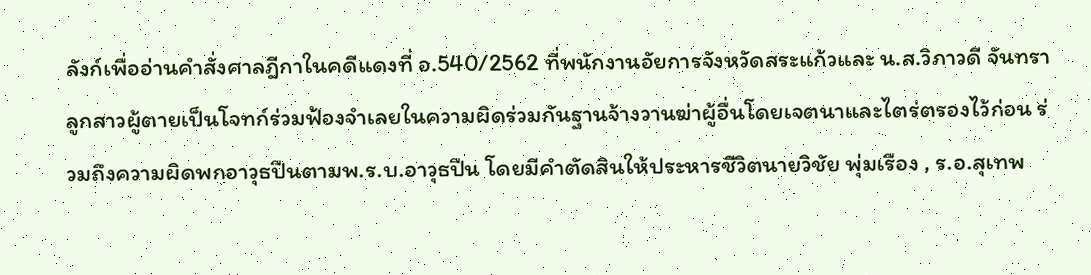ลังก์เพื่ออ่านคำสั่งศาลฎีกาในคดีแดงที่ อ.540/2562 ที่พนักงานอัยการจังหวัดสระแก้วและ น.ส.วิภาวดี จันทรา ลูกสาวผู้ตายเป็นโจทก์ร่วมฟ้องจำเลยในความผิดร่วมกันฐานจ้างวานฆ่าผู้อื่นโดยเจตนาและไตร่ตรองไว้ก่อน ร่วมถึงความผิดพกอาวุธปืนตามพ.ร.บ.อาวุธปืน โดยมีคำตัดสินให้ประหารชีวิตนายวิชัย พุ่มเรือง , ร.อ.สุเทพ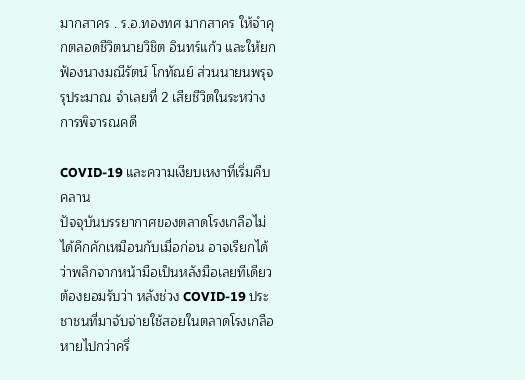มากสาคร . ร.อ.ทองทศ มากสาคร ให้จำคุกตลอดชีวิตนายวิชิต อินทร์แก้ว และให้ยกฟ้องนางมณีรัตน์ โกทัณย์ ส่วนนายนพรุจ
รุประมาณ จำเลยที่ 2 เสียชีวิตในระหว่างการพิจารณคดี

COVID-19 และความเงียบเหงาที่เริ่มคืบคลาน
ปัจจุบันบรรยากาศของตลาดโรงเกลือไม่ได้คึกคักเหมือนกับเมื่อก่อน อาจเรียกได้ว่าพลิกจากหน้ามือเป็นหลังมือเลยทีเดียว
ต้องยอมรับว่า หลังช่วง COVID-19 ประชาชนที่มาจับจ่ายใช้สอยในตลาดโรงเกลือหายไปกว่าครึ่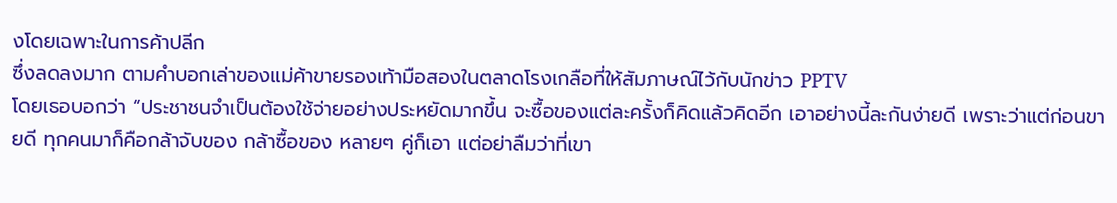งโดยเฉพาะในการค้าปลีก
ซึ่งลดลงมาก ตามคำบอกเล่าของแม่ค้าขายรองเท้ามือสองในตลาดโรงเกลือที่ให้สัมภาษณ์ไว้กับนักข่าว PPTV
โดยเธอบอกว่า “ประชาชนจำเป็นต้องใช้จ่ายอย่างประหยัดมากขึ้น จะซื้อของแต่ละครั้งก็คิดแล้วคิดอีก เอาอย่างนี้ละกันง่ายดี เพราะว่าแต่ก่อนขายดี ทุกคนมาก็คือกล้าจับของ กล้าซื้อของ หลายๆ คู่ก็เอา แต่อย่าลืมว่าที่เขา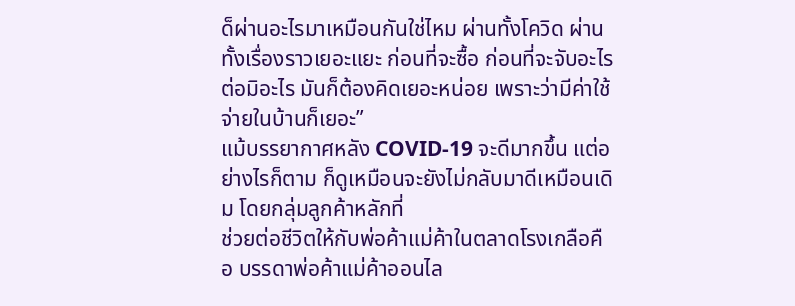ด็ผ่านอะไรมาเหมือนกันใช่ไหม ผ่านทั้งโควิด ผ่านทั้งเรื่องราวเยอะแยะ ก่อนที่จะซื้อ ก่อนที่จะจับอะไรต่อมิอะไร มันก็ต้องคิดเยอะหน่อย เพราะว่ามีค่าใช้จ่ายในบ้านก็เยอะ”
แม้บรรยากาศหลัง COVID-19 จะดีมากขึ้น แต่อย่างไรก็ตาม ก็ดูเหมือนจะยังไม่กลับมาดีเหมือนเดิม โดยกลุ่มลูกค้าหลักที่
ช่วยต่อชีวิตให้กับพ่อค้าแม่ค้าในตลาดโรงเกลือคือ บรรดาพ่อค้าแม่ค้าออนไล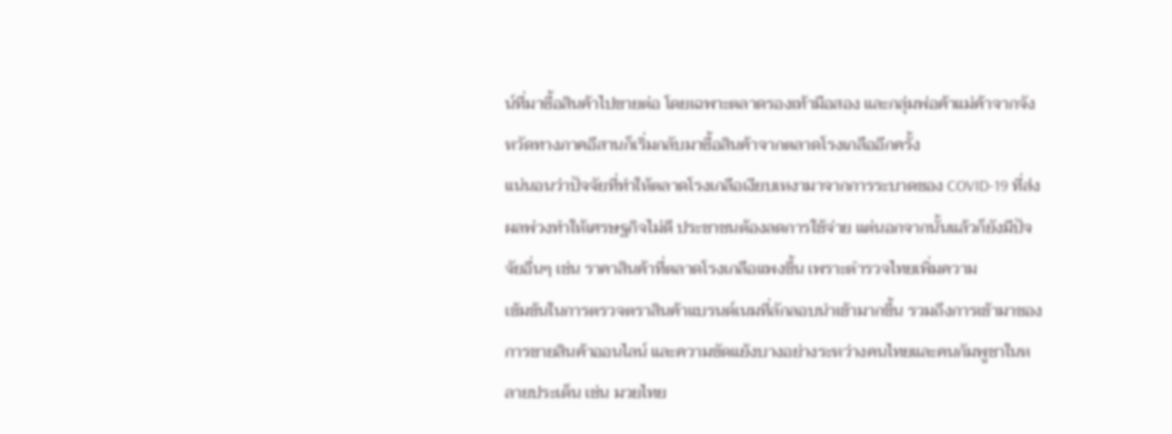น์ที่มาซื้อสินค้าไปขายต่อ โดยเฉพาะตลาดรองเท้ามือสอง และกลุ่มพ่อค้าแม่ค้าจากจังหวัดทางภาคอีสานก็เริ่มกลับมาซื้อสินค้าจากตลาดโรงเกลืออีกครั้ง
แน่นอนว่าปัจจัยที่ทำให้ตลาดโรงเกลือเงียบเหงามาจากการระบาดของ COVID-19 ที่ส่งผลพ่วงทำให้เศรษฐกิจไม่ดี ประชาชนต้องลดการใช้จ่าย แต่นอกจากนั้นแล้วก็ยังมีปัจจัยอื่นๆ เช่น ราคาสินค้าที่ตลาดโรงเกลือแพงขึ้น เพราะตำรวจไทยเพิ่มความ
เข้มข้นในการตรวจตราสินค้าแบรนด์เนมที่ลักลอบนำเข้ามากขึ้น รวมถึงการเข้ามาของการขายสินค้าออนไลน์ และความขัดแย้งบางอย่างระหว่างคนไทยและคนกัมพูชาในหลายประเด็น เช่น มวยไทย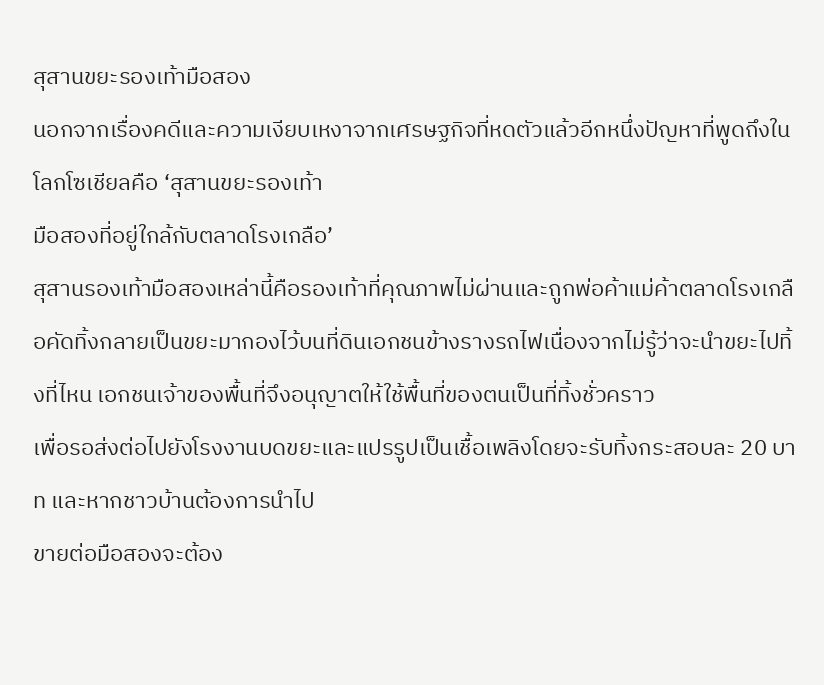สุสานขยะรองเท้ามือสอง
นอกจากเรื่องคดีและความเงียบเหงาจากเศรษฐกิจที่หดตัวแล้วอีกหนึ่งปัญหาที่พูดถึงในโลกโซเชียลคือ ‘สุสานขยะรองเท้า
มือสองที่อยู่ใกล้กับตลาดโรงเกลือ’
สุสานรองเท้ามือสองเหล่านี้คือรองเท้าที่คุณภาพไม่ผ่านและถูกพ่อค้าแม่ค้าตลาดโรงเกลือคัดทิ้งกลายเป็นขยะมากองไว้บนที่ดินเอกชนข้างรางรถไฟเนื่องจากไม่รู้ว่าจะนําขยะไปทิ้งที่ไหน เอกชนเจ้าของพื้นที่จึงอนุญาตให้ใช้พื้นที่ของตนเป็นที่ทิ้งชั่วคราว
เพื่อรอส่งต่อไปยังโรงงานบดขยะและแปรรูปเป็นเชื้อเพลิงโดยจะรับทิ้งกระสอบละ 20 บาท และหากชาวบ้านต้องการนําไป
ขายต่อมือสองจะต้อง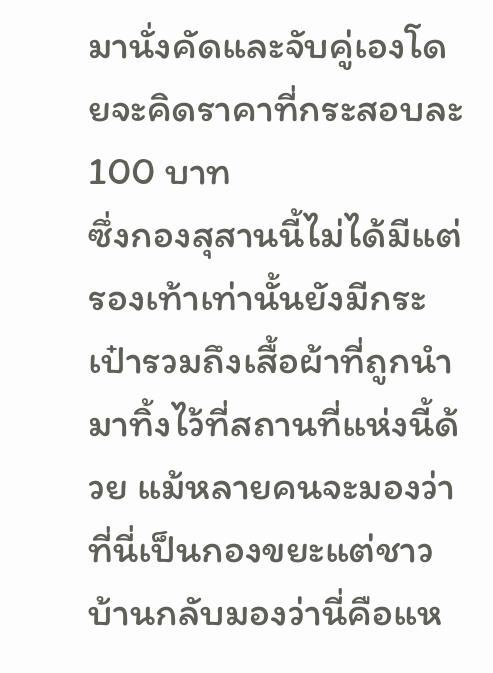มานั่งคัดและจับคู่เองโดยจะคิดราคาที่กระสอบละ 100 บาท
ซึ่งกองสุสานนี้ไม่ได้มีแต่รองเท้าเท่านั้นยังมีกระเป๋ารวมถึงเสื้อผ้าที่ถูกนํามาทิ้งไว้ที่สถานที่แห่งนี้ด้วย แม้หลายคนจะมองว่าที่นี่เป็นกองขยะแต่ชาวบ้านกลับมองว่านี่คือแห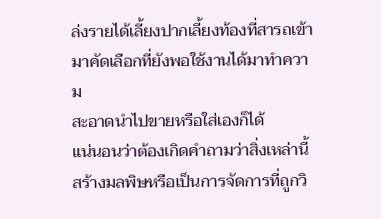ล่งรายได้เลี้ยงปากเลี้ยงท้องที่สารถเข้ามาคัดเลือกที่ยังพอใช้งานได้มาทําความ
สะอาดนําไปขายหรือใส่เองก็ได้
แน่นอนว่าต้องเกิดคําถามว่าสิ่งเหล่านี้สร้างมลพิษหรือเป็นการจัดการที่ถูกวิ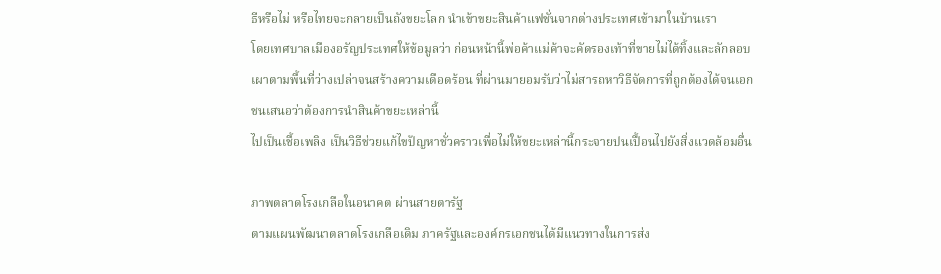ธีหรือไม่ หรือไทยจะกลายเป็นถังขยะโลก นําเข้าขยะสินค้าแฟชั่นจากต่างประเทศเข้ามาในบ้านเรา
โดยเทศบาลเมืองอรัญประเทศให้ข้อมูลว่า ก่อนหน้านี้พ่อค้าแม่ค้าจะคัดรองเท้าที่ขายไม่ได้ทิ้งและลักลอบเผาตามพื้นที่ว่างเปล่าจนสร้างความเดือดร้อน ที่ผ่านมายอมรับว่าไม่สารถหาวิธีจัดการที่ถูกต้องได้จนเอกชนเสนอว่าต้องการนําสินค้าขยะเหล่านี้
ไปเป็นเชื้อเพลิง เป็นวิธีช่วยแก้ไขปัญหาชั่วคราวเพื่อไม่ให้ขยะเหล่านี้กระจายปนเปื้อนไปยังสิ่งแวดล้อมอื่น

ภาพตลาดโรงเกลือในอนาคต ผ่านสายตารัฐ
ตามแผนพัฒนาตลาดโรงเกลือเดิม ภาครัฐและองค์กรเอกชนได้มีแนวทางในการส่ง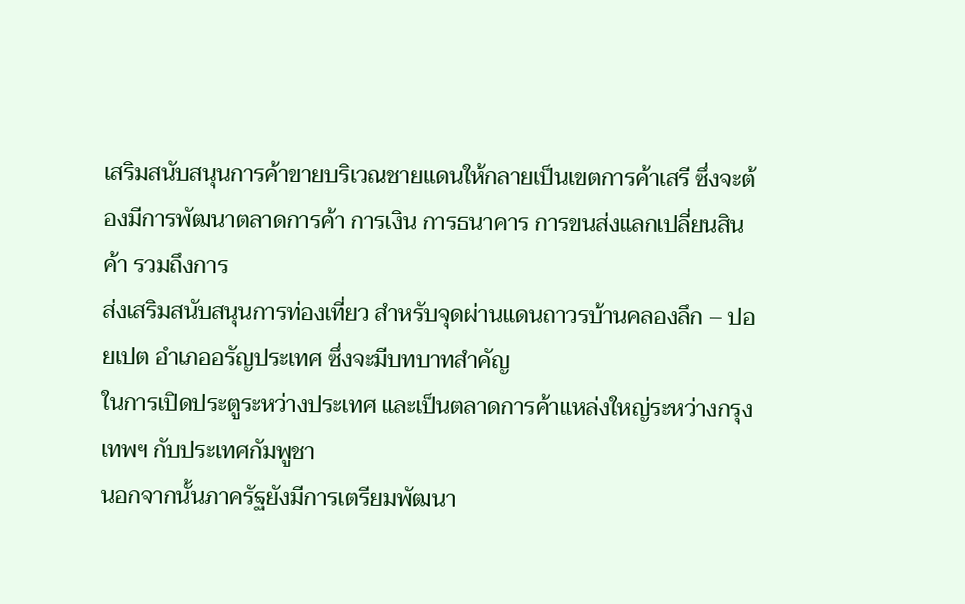เสริมสนับสนุนการค้าขายบริเวณชายแดนให้กลายเป็นเขตการค้าเสรี ซึ่งจะต้องมีการพัฒนาตลาดการค้า การเงิน การธนาคาร การขนส่งแลกเปลี่ยนสินค้า รวมถึงการ
ส่งเสริมสนับสนุนการท่องเที่ยว สำหรับจุดผ่านแดนถาวรบ้านคลองลึก – ปอยเปต อำเภออรัญประเทศ ซึ่งจะมีบทบาทสำคัญ
ในการเปิดประตูระหว่างประเทศ และเป็นตลาดการค้าแหล่งใหญ่ระหว่างกรุงเทพฯ กับประเทศกัมพูชา
นอกจากนั้นภาครัฐยังมีการเตรียมพัฒนา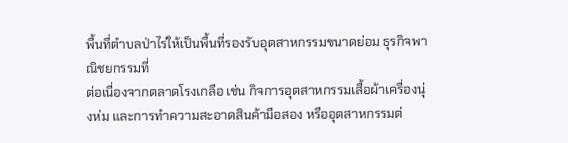พื้นที่ตำบลป่าไร่ให้เป็นพื้นที่รองรับอุตสาหกรรมขนาดย่อม ธุรกิจพาณิชยกรรมที่
ต่อเนื่องจากตลาดโรงเกลือ เช่น กิจการอุตสาหกรรมเสื้อผ้าเครื่องนุ่งห่ม และการทำความสะอาดสินค้ามือสอง หรืออุตสาหกรรมต่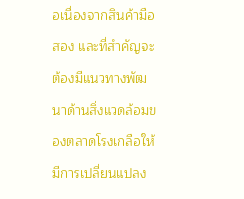อเนื่องจากสินค้ามือสอง และที่สำคัญจะต้องมีแนวทางพัฒนาด้านสิ่งแวดล้อมของตลาดโรงเกลือให้มีการเปลี่ยนแปลง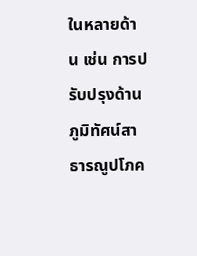ในหลายด้าน เช่น การปรับปรุงด้านภูมิทัศน์สาธารณูปโภค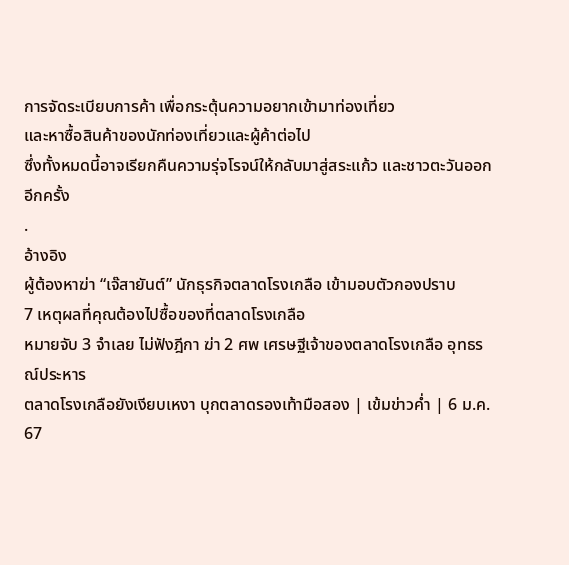การจัดระเบียบการค้า เพื่อกระตุ้นความอยากเข้ามาท่องเที่ยว
และหาซื้อสินค้าของนักท่องเที่ยวและผู้ค้าต่อไป
ซึ่งทั้งหมดนี้อาจเรียกคืนความรุ่จโรจน์ให้กลับมาสู่สระแก้ว และชาวตะวันออกอีกครั้ง
.
อ้างอิง
ผู้ต้องหาฆ่า “เจ๊สายันต์” นักธุรกิจตลาดโรงเกลือ เข้ามอบตัวกองปราบ
7 เหตุผลที่คุณต้องไปซื้อของที่ตลาดโรงเกลือ
หมายจับ 3 จำเลย ไม่ฟังฎีกา ฆ่า 2 ศพ เศรษฐีเจ้าของตลาดโรงเกลือ อุทธรณ์ประหาร
ตลาดโรงเกลือยังเงียบเหงา บุกตลาดรองเท้ามือสอง | เข้มข่าวค่ำ | 6 ม.ค. 67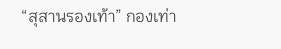“สุสานรองเท้า” กองเท่า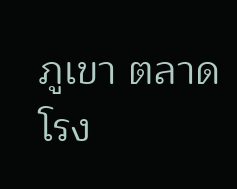ภูเขา ตลาดโรง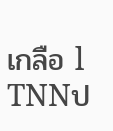เกลือ l TNNป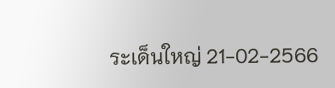ระเด็นใหญ่ 21-02-2566